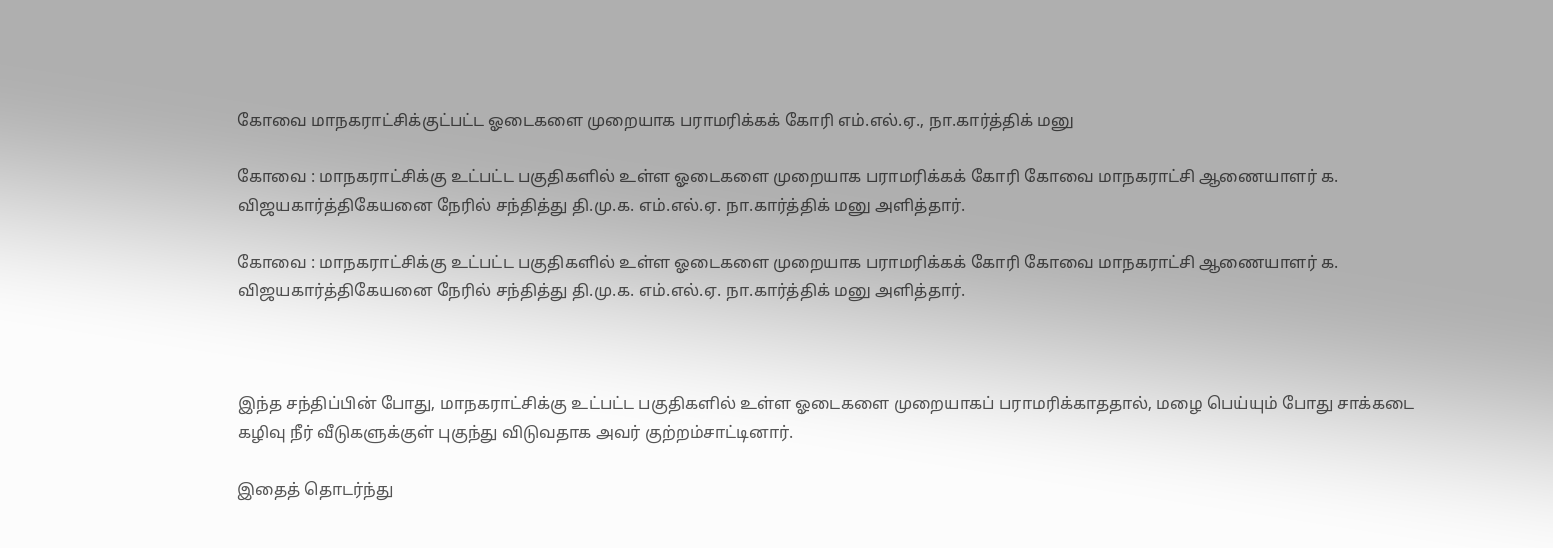கோவை மாநகராட்சிக்குட்பட்ட ஓடைகளை முறையாக பராமரிக்கக் கோரி எம்.எல்.ஏ., நா.கார்த்திக் மனு

கோவை : மாநகராட்சிக்கு உட்பட்ட பகுதிகளில் உள்ள ஓடைகளை முறையாக பராமரிக்கக் கோரி கோவை மாநகராட்சி ஆணையாளர் க. விஜயகார்த்திகேயனை நேரில் சந்தித்து தி.மு.க. எம்.எல்.ஏ. நா.கார்த்திக் மனு அளித்தார்.

கோவை : மாநகராட்சிக்கு உட்பட்ட பகுதிகளில் உள்ள ஓடைகளை முறையாக பராமரிக்கக் கோரி கோவை மாநகராட்சி ஆணையாளர் க. விஜயகார்த்திகேயனை நேரில் சந்தித்து தி.மு.க. எம்.எல்.ஏ. நா.கார்த்திக் மனு அளித்தார்.



இந்த சந்திப்பின் போது, மாநகராட்சிக்கு உட்பட்ட பகுதிகளில் உள்ள ஓடைகளை முறையாகப் பராமரிக்காததால், மழை பெய்யும் போது சாக்கடை கழிவு நீர் வீடுகளுக்குள் புகுந்து விடுவதாக அவர் குற்றம்சாட்டினார்.

இதைத் தொடர்ந்து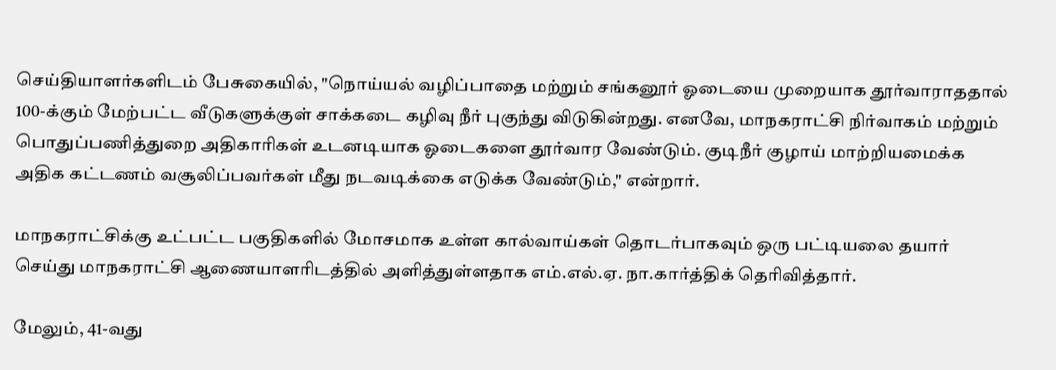செய்தியாளர்களிடம் பேசுகையில், "நொய்யல் வழிப்பாதை மற்றும் சங்கனூர் ஓடையை முறையாக தூர்வாராததால் 100-க்கும் மேற்பட்ட வீடுகளுக்குள் சாக்கடை கழிவு நீர் புகுந்து விடுகின்றது. எனவே, மாநகராட்சி நிர்வாகம் மற்றும் பொதுப்பணித்துறை அதிகாரிகள் உடனடியாக ஓடைகளை தூர்வார வேண்டும். குடிநீர் குழாய் மாற்றியமைக்க அதிக கட்டணம் வசூலிப்பவர்கள் மீது நடவடிக்கை எடுக்க வேண்டும்," என்றார்.

மாநகராட்சிக்கு உட்பட்ட பகுதிகளில் மோசமாக உள்ள கால்வாய்கள் தொடர்பாகவும் ஒரு பட்டியலை தயார் செய்து மாநகராட்சி ஆணையாளரிடத்தில் அளித்துள்ளதாக எம்.எல்.ஏ. நா.கார்த்திக் தெரிவித்தார்.

மேலும், 41-வது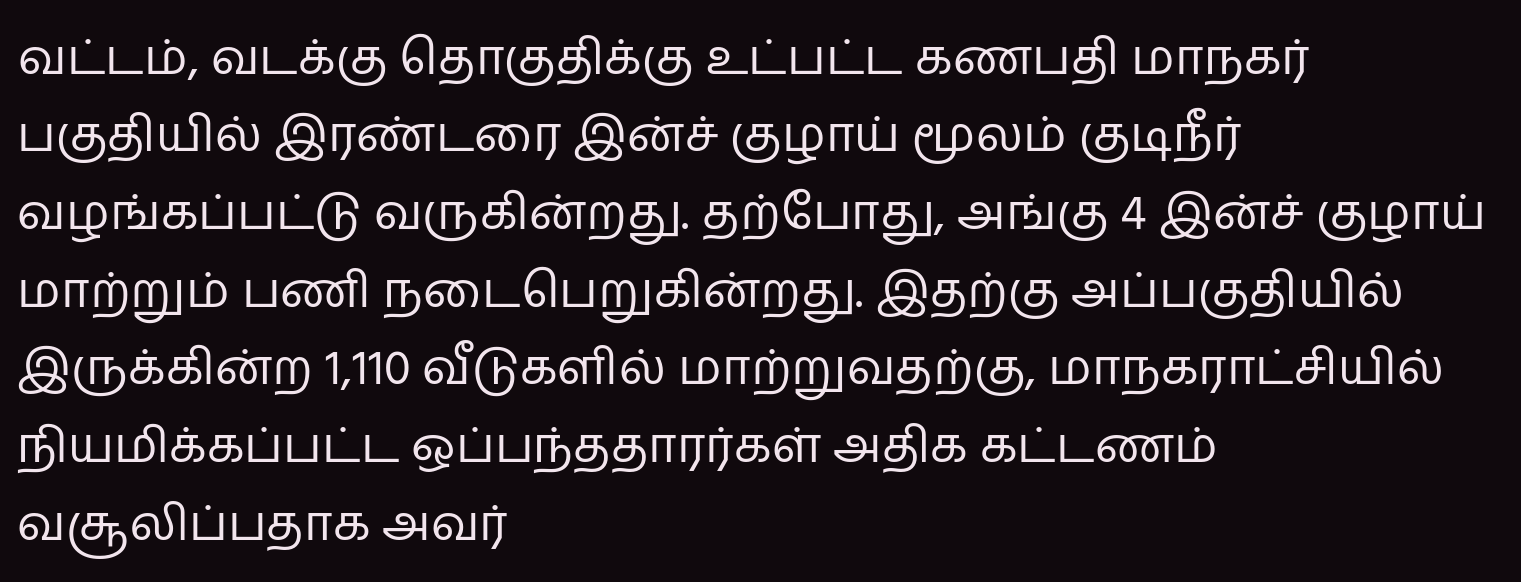வட்டம், வடக்கு தொகுதிக்கு உட்பட்ட கணபதி மாநகர் பகுதியில் இரண்டரை இன்ச் குழாய் மூலம் குடிநீர் வழங்கப்பட்டு வருகின்றது. தற்போது, அங்கு 4 இன்ச் குழாய் மாற்றும் பணி நடைபெறுகின்றது. இதற்கு அப்பகுதியில் இருக்கின்ற 1,110 வீடுகளில் மாற்றுவதற்கு, மாநகராட்சியில் நியமிக்கப்பட்ட ஒப்பந்ததாரர்கள் அதிக கட்டணம் வசூலிப்பதாக அவர்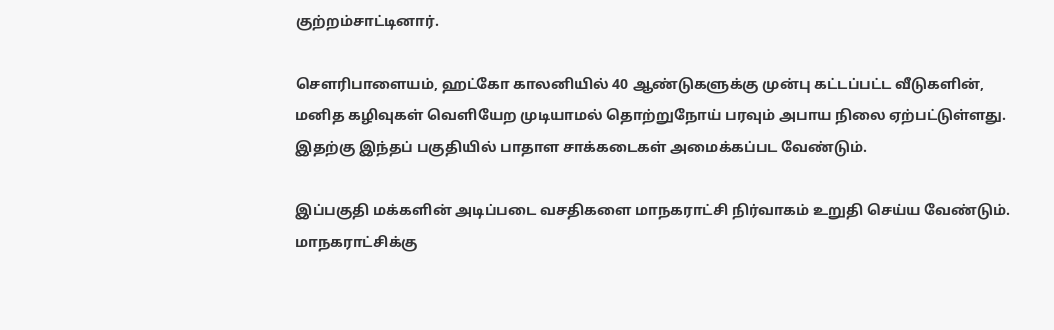குற்றம்சாட்டினார்.

செளரிபாளையம், ஹட்கோ காலனியில் 40 ஆண்டுகளுக்கு முன்பு கட்டப்பட்ட வீடுகளின், மனித கழிவுகள் வெளியேற முடியாமல் தொற்றுநோய் பரவும் அபாய நிலை ஏற்பட்டுள்ளது. இதற்கு இந்தப் பகுதியில் பாதாள சாக்கடைகள் அமைக்கப்பட வேண்டும்.

இப்பகுதி மக்களின் அடிப்படை வசதிகளை மாநகராட்சி நிர்வாகம் உறுதி செய்ய வேண்டும். மாநகராட்சிக்கு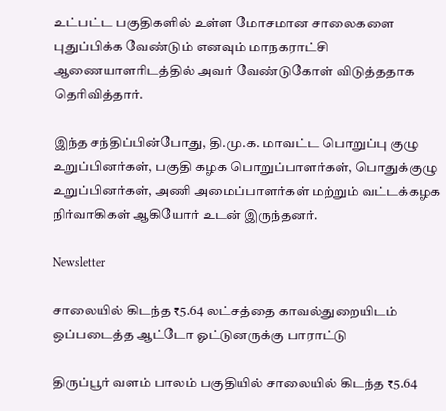உட்பட்ட பகுதிகளில் உள்ள மோசமான சாலைகளை புதுப்பிக்க வேண்டும் எனவும் மாநகராட்சி ஆணையாளரிடத்தில் அவர் வேண்டுகோள் விடுத்ததாக தெரிவித்தார்.

இந்த சந்திப்பின்போது, தி.மு.க. மாவட்ட பொறுப்பு குழு உறுப்பினர்கள், பகுதி கழக பொறுப்பாளர்கள், பொதுக்குழு உறுப்பினர்கள், அணி அமைப்பாளர்கள் மற்றும் வட்டக்கழக நிர்வாகிகள் ஆகியோர் உடன் இருந்தனர்.

Newsletter

சாலையில் கிடந்த ₹5.64 லட்சத்தை காவல்துறையிடம் ஒப்படைத்த ஆட்டோ ஓட்டுனருக்கு பாராட்டு

திருப்பூர் வளம் பாலம் பகுதியில் சாலையில் கிடந்த ₹5.64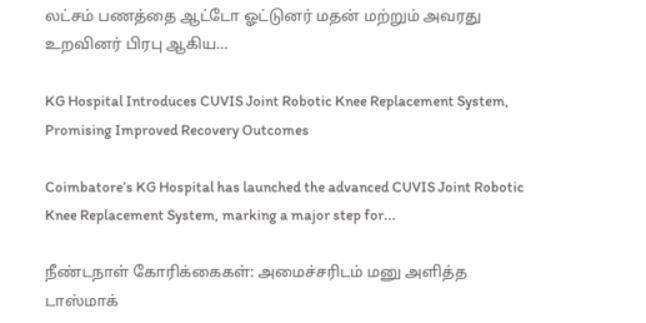லட்சம் பணத்தை ஆட்டோ ஓட்டுனர் மதன் மற்றும் அவரது உறவினர் பிரபு ஆகிய...

KG Hospital Introduces CUVIS Joint Robotic Knee Replacement System, Promising Improved Recovery Outcomes

Coimbatore’s KG Hospital has launched the advanced CUVIS Joint Robotic Knee Replacement System, marking a major step for...

நீண்டநாள் கோரிக்கைகள்: அமைச்சரிடம் மனு அளித்த டாஸ்மாக்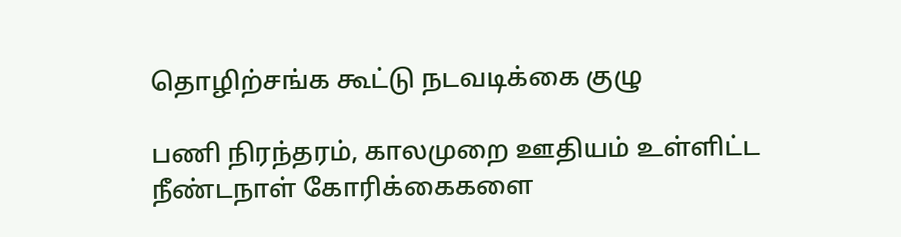தொழிற்சங்க கூட்டு நடவடிக்கை குழு

பணி நிரந்தரம், காலமுறை ஊதியம் உள்ளிட்ட நீண்டநாள் கோரிக்கைகளை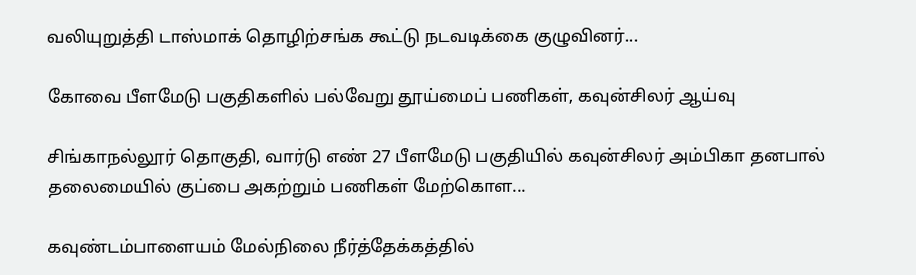வலியுறுத்தி டாஸ்மாக் தொழிற்சங்க கூட்டு நடவடிக்கை குழுவினர்...

கோவை பீளமேடு பகுதிகளில் பல்வேறு தூய்மைப் பணிகள், கவுன்சிலர் ஆய்வு

சிங்காநல்லூர் தொகுதி, வார்டு எண் 27 பீளமேடு பகுதியில் கவுன்சிலர் அம்பிகா தனபால் தலைமையில் குப்பை அகற்றும் பணிகள் மேற்கொள...

கவுண்டம்பாளையம் மேல்நிலை நீர்த்தேக்கத்தில்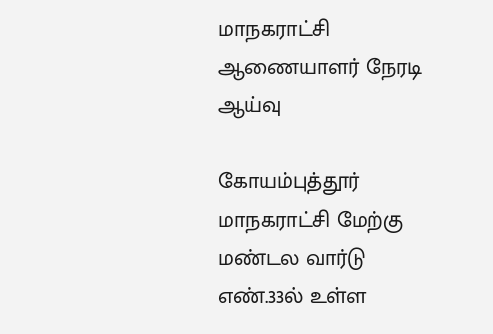மாநகராட்சி ஆணையாளர் நேரடி ஆய்வு

கோயம்புத்தூர் மாநகராட்சி மேற்கு மண்டல வார்டு எண்.33ல் உள்ள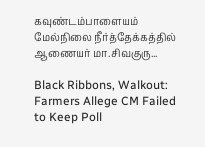கவுண்டம்பாளையம் மேல்நிலை நீர்த்தேக்கத்தில் ஆணையர் மா.சிவகுரு...

Black Ribbons, Walkout: Farmers Allege CM Failed to Keep Poll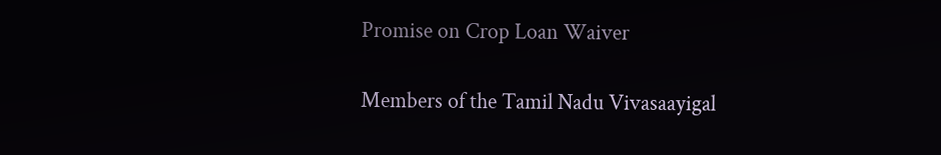Promise on Crop Loan Waiver

Members of the Tamil Nadu Vivasaayigal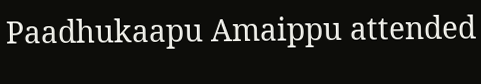Paadhukaapu Amaippu attended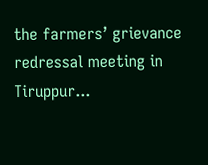the farmers’ grievance redressal meeting in Tiruppur...